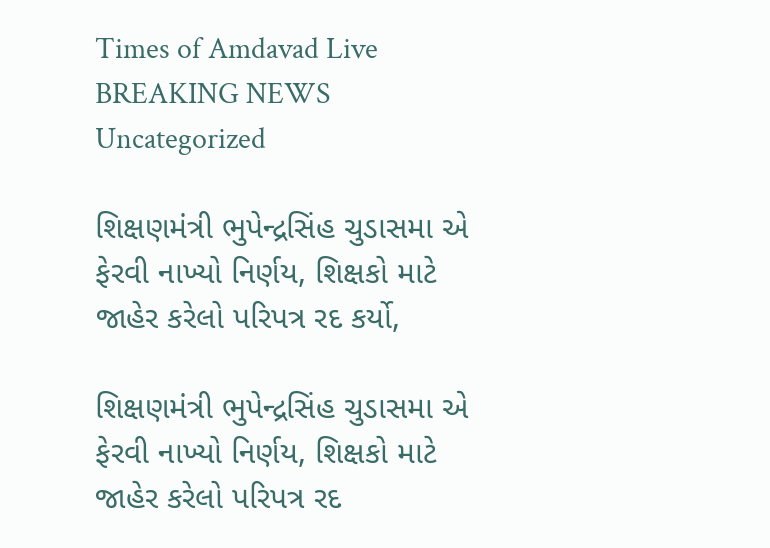Times of Amdavad Live
BREAKING NEWS
Uncategorized

શિક્ષણમંત્રી ભુપેન્દ્રસિંહ ચુડાસમા એ ફેરવી નાખ્યો નિર્ણય, શિક્ષકો માટે જાહેર કરેલો પરિપત્ર રદ કર્યો,

શિક્ષણમંત્રી ભુપેન્દ્રસિંહ ચુડાસમા એ ફેરવી નાખ્યો નિર્ણય, શિક્ષકો માટે જાહેર કરેલો પરિપત્ર રદ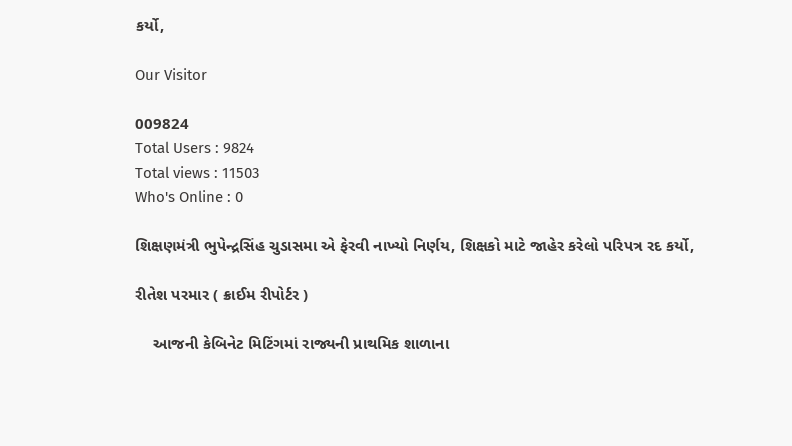કર્યો,

Our Visitor

009824
Total Users : 9824
Total views : 11503
Who's Online : 0

શિક્ષણમંત્રી ભુપેન્દ્રસિંહ ચુડાસમા એ ફેરવી નાખ્યો નિર્ણય, શિક્ષકો માટે જાહેર કરેલો પરિપત્ર રદ કર્યો,

રીતેશ પરમાર ( ક્રાઈમ રીપોર્ટર )

    આજની કેબિનેટ મિટિંગમાં રાજ્યની પ્રાથમિક શાળાના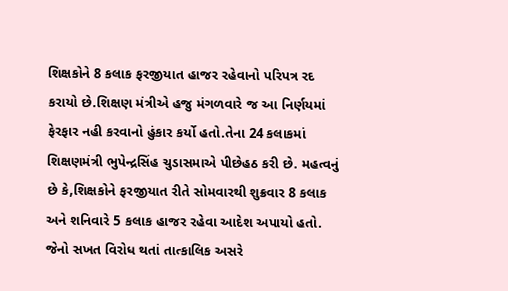શિક્ષકોને 8 કલાક ફરજીયાત હાજર રહેવાનો પરિપત્ર રદ કરાયો છે.શિક્ષણ મંત્રીએ હજુ મંગળવારે જ આ નિર્ણયમાં ફેરફાર નહી કરવાનો હુંકાર કર્યો હતો.તેના 24 કલાકમાં શિક્ષણમંત્રી ભુપેન્દ્રસિંહ ચુડાસમાએ પીછેહઠ કરી છે. મહત્વનું છે કે,શિક્ષકોને ફરજીયાત રીતે સોમવારથી શુક્રવાર 8 કલાક અને શનિવારે 5 કલાક હાજર રહેવા આદેશ અપાયો હતો. જેનો સખત વિરોધ થતાં તાત્કાલિક અસરે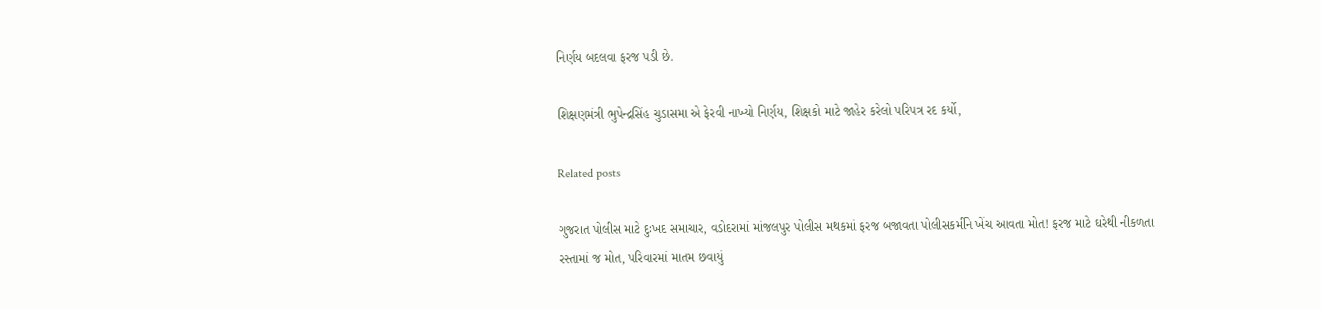નિર્ણય બદલવા ફરજ પડી છે.

શિક્ષણમંત્રી ભુપેન્દ્રસિંહ ચુડાસમા એ ફેરવી નાખ્યો નિર્ણય, શિક્ષકો માટે જાહેર કરેલો પરિપત્ર રદ કર્યો,

Related posts

ગુજરાત પોલીસ માટે દુઃખદ સમાચાર, વડોદરામાં માંજલપુર પોલીસ મથકમાં ફરજ બજાવતા પોલીસકર્મીને ખેંચ આવતા મોત! ફરજ માટે ઘરેથી નીકળતા રસ્તામાં જ મોત, પરિવારમાં માતમ છવાયું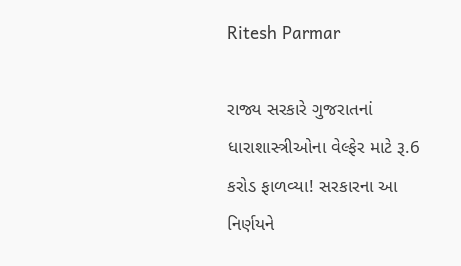Ritesh Parmar

રાજ્ય સરકારે ગુજરાતનાં ધારાશાસ્ત્રીઓના વેલ્ફેર માટે રૂ.6 કરોડ ફાળવ્યા! સરકારના આ નિર્ણયને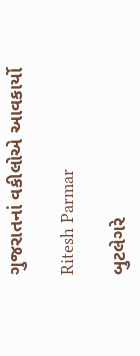ગુજરાતનાં વકીલોએ આવકાર્યો

Ritesh Parmar

બુટલેગરે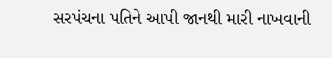સરપંચના પતિને આપી જાનથી મારી નાખવાની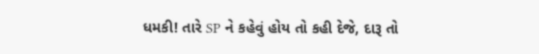ધમકી! તારે SP ને કહેવું હોય તો કહી દેજે, દારૂ તો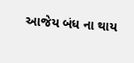આજેય બંધ ના થાય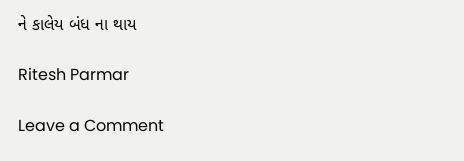ને કાલેય બંધ ના થાય

Ritesh Parmar

Leave a Comment